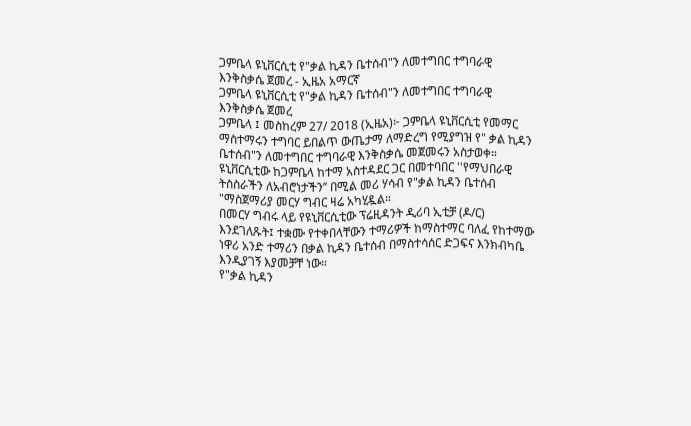ጋምቤላ ዩኒቨርሲቲ የ"ቃል ኪዳን ቤተሰብ"ን ለመተግበር ተግባራዊ እንቅስቃሴ ጀመረ - ኢዜአ አማርኛ
ጋምቤላ ዩኒቨርሲቲ የ"ቃል ኪዳን ቤተሰብ"ን ለመተግበር ተግባራዊ እንቅስቃሴ ጀመረ
ጋምቤላ ፤ መስከረም 27/ 2018 (ኢዜአ)፦ ጋምቤላ ዩኒቨርሲቲ የመማር ማስተማሩን ተግባር ይበልጥ ውጤታማ ለማድረግ የሚያግዝ የ" ቃል ኪዳን ቤተሰብ"ን ለመተግበር ተግባራዊ እንቅስቃሴ መጀመሩን አስታወቀ።
ዩኒቨርሲቲው ከጋምቤላ ከተማ አስተዳደር ጋር በመተባበር ''የማህበራዊ ትስስራችን ለአብሮነታችን’’ በሚል መሪ ሃሳብ የ"ቃል ኪዳን ቤተሰብ "ማስጀማሪያ መርሃ ግብር ዛሬ አካሂዷል።
በመርሃ ግብሩ ላይ የዩኒቨርሲቲው ፕሬዚዳንት ዲሪባ ኢቲቻ (ዶ/ር) እንደገለጹት፤ ተቋሙ የተቀበላቸውን ተማሪዎች ከማስተማር ባለፈ የከተማው ነዋሪ አንድ ተማሪን በቃል ኪዳን ቤተሰብ በማስተሳሰር ድጋፍና እንክብካቤ እንዲያገኝ እያመቻቸ ነው።
የ"ቃል ኪዳን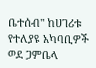ቤተሰብ" ከሀገሪቱ የተለያዩ አካባቢዎች ወደ ጋምቤላ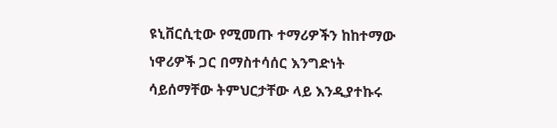ዩኒቨርሲቲው የሚመጡ ተማሪዎችን ከከተማው ነዋሪዎች ጋር በማስተሳሰር እንግድነት ሳይሰማቸው ትምህርታቸው ላይ እንዲያተኩሩ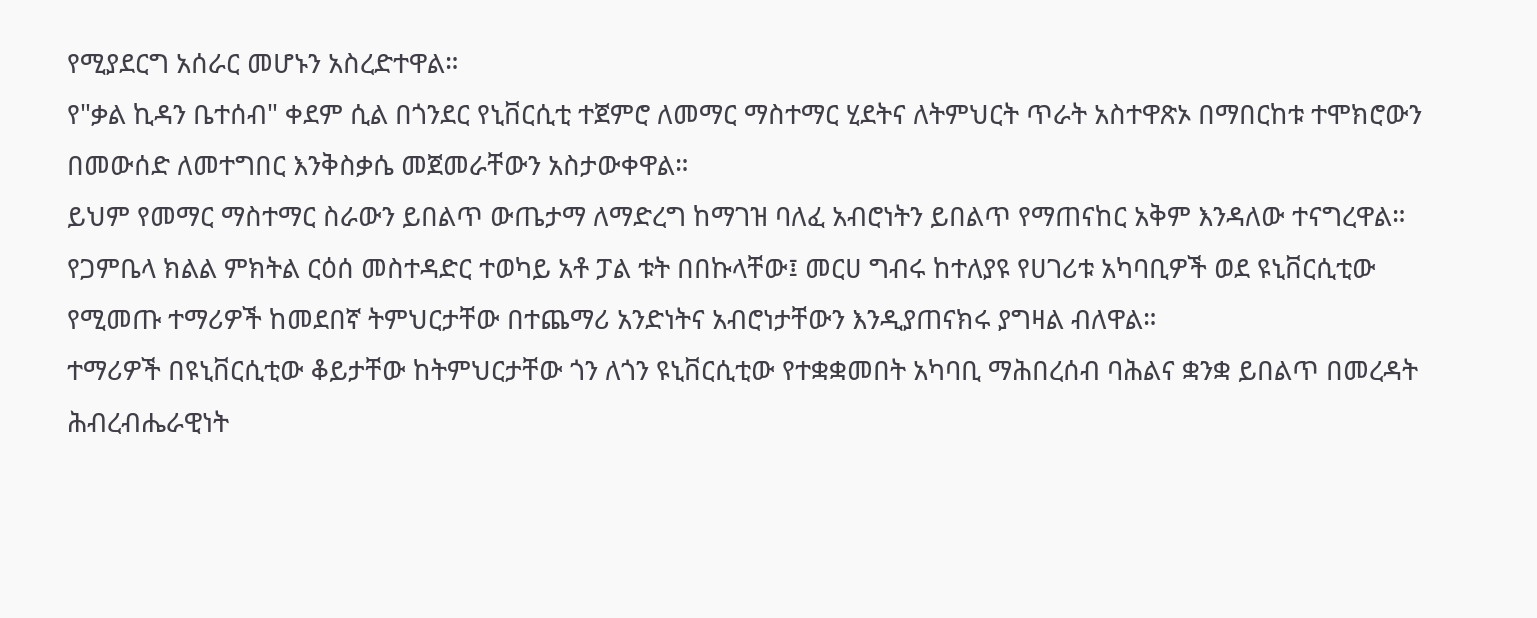የሚያደርግ አሰራር መሆኑን አስረድተዋል።
የ"ቃል ኪዳን ቤተሰብ" ቀደም ሲል በጎንደር የኒቨርሲቲ ተጀምሮ ለመማር ማስተማር ሂደትና ለትምህርት ጥራት አስተዋጽኦ በማበርከቱ ተሞክሮውን በመውሰድ ለመተግበር እንቅስቃሴ መጀመራቸውን አስታውቀዋል።
ይህም የመማር ማስተማር ስራውን ይበልጥ ውጤታማ ለማድረግ ከማገዝ ባለፈ አብሮነትን ይበልጥ የማጠናከር አቅም እንዳለው ተናግረዋል።
የጋምቤላ ክልል ምክትል ርዕሰ መስተዳድር ተወካይ አቶ ፓል ቱት በበኩላቸው፤ መርሀ ግብሩ ከተለያዩ የሀገሪቱ አካባቢዎች ወደ ዩኒቨርሲቲው የሚመጡ ተማሪዎች ከመደበኛ ትምህርታቸው በተጨማሪ አንድነትና አብሮነታቸውን እንዲያጠናክሩ ያግዛል ብለዋል።
ተማሪዎች በዩኒቨርሲቲው ቆይታቸው ከትምህርታቸው ጎን ለጎን ዩኒቨርሲቲው የተቋቋመበት አካባቢ ማሕበረሰብ ባሕልና ቋንቋ ይበልጥ በመረዳት ሕብረብሔራዊነት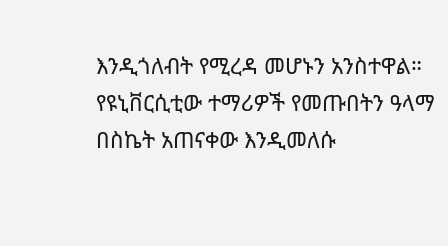እንዲጎለብት የሚረዳ መሆኑን አንስተዋል።
የዩኒቨርሲቲው ተማሪዎች የመጡበትን ዓላማ በስኬት አጠናቀው እንዲመለሱ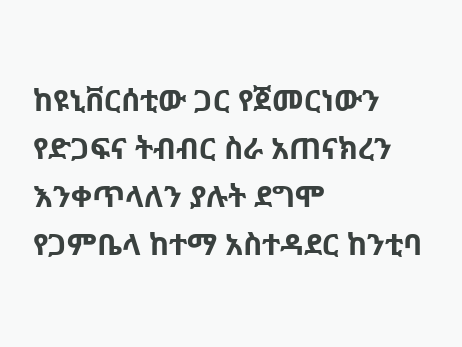ከዩኒቨርሰቲው ጋር የጀመርነውን የድጋፍና ትብብር ስራ አጠናክረን እንቀጥላለን ያሉት ደግሞ የጋምቤላ ከተማ አስተዳደር ከንቲባ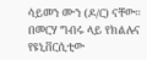ሳይመን ሙን (ዶ/ር) ናቸው።
በመርሃ ግብሩ ላይ የክልሉና የዩኒቨርሲቲው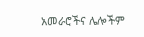አመራሮችና ሌሎችም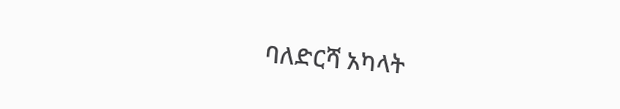ባለድርሻ አካላት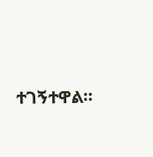ተገኝተዋል።